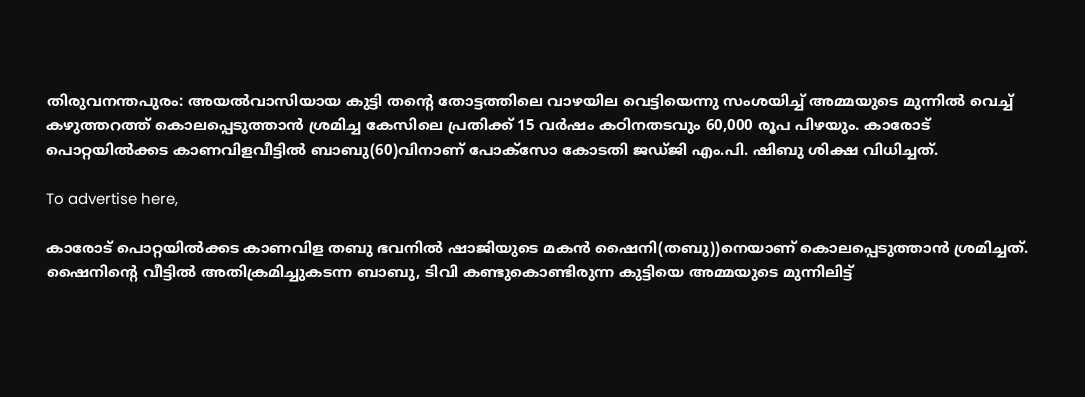തിരുവനന്തപുരം: അയൽവാസിയായ കുട്ടി തന്റെ തോട്ടത്തിലെ വാഴയില വെട്ടിയെന്നു സംശയിച്ച് അമ്മയുടെ മുന്നിൽ വെച്ച്‌ കഴുത്തറത്ത് കൊലപ്പെടുത്താൻ ശ്രമിച്ച കേസിലെ പ്രതിക്ക് 15 വർഷം കഠിനതടവും 60,000 രൂപ പിഴയും. കാരോട് പൊറ്റയിൽക്കട കാണവിളവീട്ടിൽ ബാബു(60)വിനാണ് പോക്‌സോ കോടതി ജഡ്ജി എം.പി. ഷിബു ശിക്ഷ വിധിച്ചത്.

To advertise here,

കാരോട് പൊറ്റയിൽക്കട കാണവിള തബു ഭവനിൽ ഷാജിയുടെ മകൻ ഷൈനി(തബു))നെയാണ് കൊലപ്പെടുത്താൻ ശ്രമിച്ചത്. ഷൈനിന്റെ വീട്ടിൽ അതിക്രമിച്ചുകടന്ന ബാബു, ടിവി കണ്ടുകൊണ്ടിരുന്ന കുട്ടിയെ അമ്മയുടെ മുന്നിലിട്ട്‌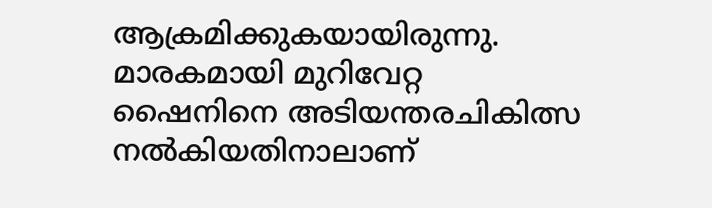ആക്രമിക്കുകയായിരുന്നു. മാരകമായി മുറിവേറ്റ ഷൈനിനെ അടിയന്തരചികിത്സ നൽകിയതിനാലാണ്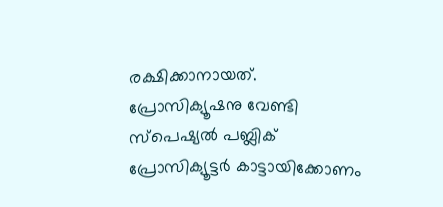രക്ഷിക്കാനായത്. പ്രോസിക്യൂഷനു വേണ്ടി സ്‌പെഷ്യൽ പബ്ലിക് പ്രോസിക്യൂട്ടർ കാട്ടായിക്കോണം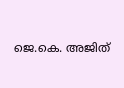ജെ.കെ. അജിത്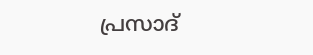പ്രസാദ്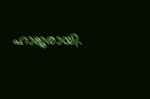ഹാജരായി.